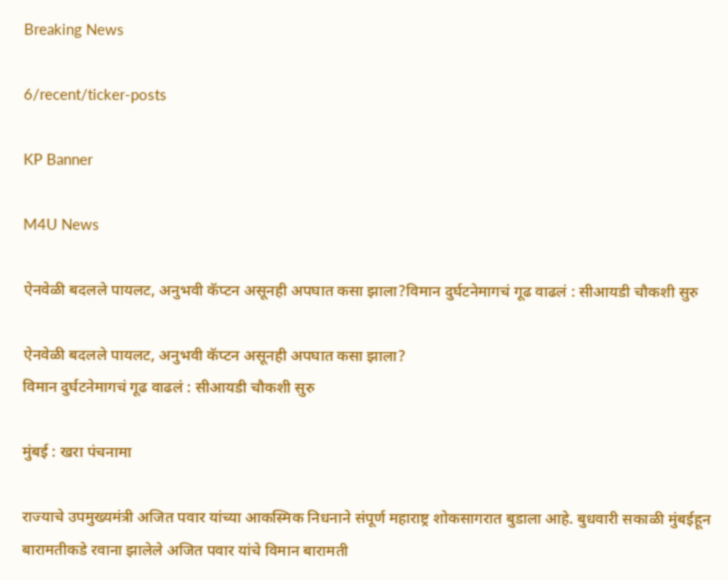Breaking News

6/recent/ticker-posts

KP Banner

M4U News

ऐनवेळी बदलले पायलट, अनुभवी कॅप्टन असूनही अपघात कसा झाला?विमान दुर्घटनेमागचं गूढ वाढलं : सीआयडी चौकशी सुरु

ऐनवेळी बदलले पायलट, अनुभवी कॅप्टन असूनही अपघात कसा झाला?
विमान दुर्घटनेमागचं गूढ वाढलं : सीआयडी चौकशी सुरु

मुंबई : खरा पंचनामा

राज्याचे उपमुख्यमंत्री अजित पवार यांच्या आकस्मिक निधनाने संपूर्ण महाराष्ट्र शोकसागरात बुडाला आहे. बुधवारी सकाळी मुंबईहून बारामतीकडे रवाना झालेले अजित पवार यांचे विमान बारामती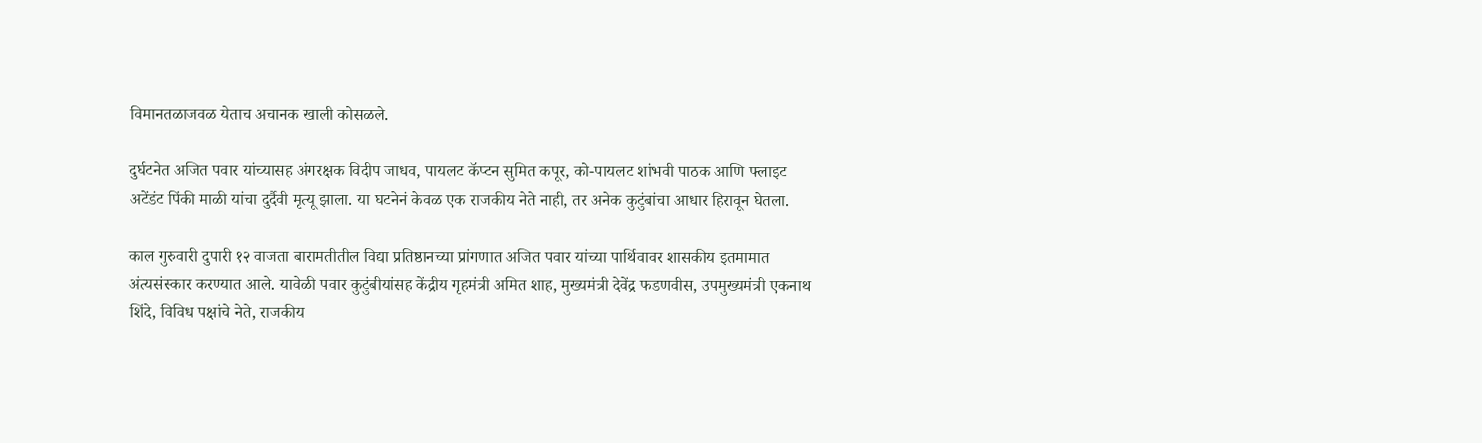विमानतळाजवळ येताच अचानक खाली कोसळले.

दुर्घटनेत अजित पवार यांच्यासह अंगरक्षक विदीप जाधव, पायलट कॅप्टन सुमित कपूर, को-पायलट शांभवी पाठक आणि फ्लाइट अटेंडंट पिंकी माळी यांचा दुर्दैवी मृत्यू झाला. या घटनेनं केवळ एक राजकीय नेते नाही, तर अनेक कुटुंबांचा आधार हिरावून घेतला.

काल गुरुवारी दुपारी १२ वाजता बारामतीतील विद्या प्रतिष्ठानच्या प्रांगणात अजित पवार यांच्या पार्थिवावर शासकीय इतमामात अंत्यसंस्कार करण्यात आले. यावेळी पवार कुटुंबीयांसह केंद्रीय गृहमंत्री अमित शाह, मुख्यमंत्री देवेंद्र फडणवीस, उपमुख्यमंत्री एकनाथ शिंदे, विविध पक्षांचे नेते, राजकीय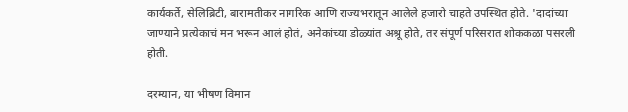कार्यकर्ते, सेलिब्रिटी, बारामतीकर नागरिक आणि राज्यभरातून आलेले हजारो चाहते उपस्थित होते. 'दादांच्या जाण्याने प्रत्येकाचं मन भरून आलं होतं, अनेकांच्या डोळ्यांत अश्रू होते, तर संपूर्ण परिसरात शोककळा पसरली होती.

दरम्यान, या भीषण विमान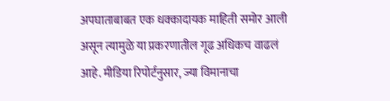अपघाताबाबत एक धक्कादायक माहिती समोर आली असून त्यामुळे या प्रकरणातील गूढ अधिकच वाढलं आहे. मीडिया रिपोर्टनुसार, ज्या विमानाचा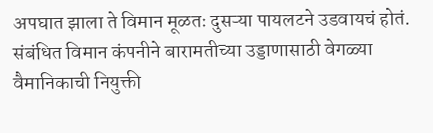अपघात झाला ते विमान मूळतः दुसऱ्या पायलटने उडवायचं होतं. संबंधित विमान कंपनीने बारामतीच्या उड्डाणासाठी वेगळ्या वैमानिकाची नियुक्ती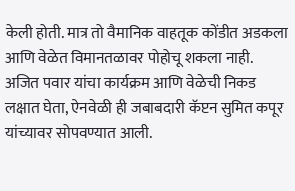केली होती. मात्र तो वैमानिक वाहतूक कोंडीत अडकला आणि वेळेत विमानतळावर पोहोचू शकला नाही. अजित पवार यांचा कार्यक्रम आणि वेळेची निकड लक्षात घेता, ऐनवेळी ही जबाबदारी कॅप्टन सुमित कपूर यांच्यावर सोपवण्यात आली.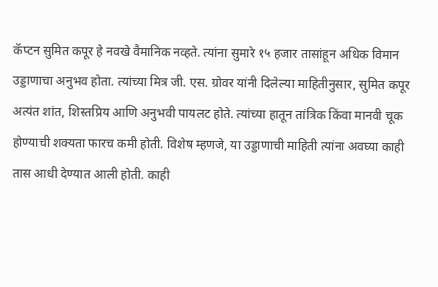कॅप्टन सुमित कपूर हे नवखे वैमानिक नव्हते. त्यांना सुमारे १५ हजार तासांहून अधिक विमान उड्डाणाचा अनुभव होता. त्यांच्या मित्र जी. एस. ग्रोवर यांनी दिलेल्या माहितीनुसार, सुमित कपूर अत्यंत शांत, शिस्तप्रिय आणि अनुभवी पायलट होते. त्यांच्या हातून तांत्रिक किंवा मानवी चूक होण्याची शक्यता फारच कमी होती. विशेष म्हणजे, या उड्डाणाची माहिती त्यांना अवघ्या काही तास आधी देण्यात आली होती. काही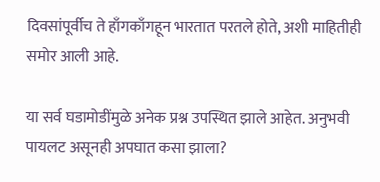दिवसांपूर्वीच ते हाँगकाँगहून भारतात परतले होते, अशी माहितीही समोर आली आहे.

या सर्व घडामोडींमुळे अनेक प्रश्न उपस्थित झाले आहेत. अनुभवी पायलट असूनही अपघात कसा झाला?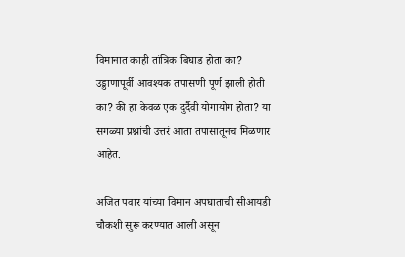विमानात काही तांत्रिक बिघाड होता का? उड्डाणापूर्वी आवश्यक तपासणी पूर्ण झाली होती का? की हा केवळ एक दुर्दैवी योगायोग होता? या सगळ्या प्रश्नांची उत्तरं आता तपासातूनच मिळणार आहेत.

अजित पवार यांच्या विमान अपघाताची सीआयडी चौकशी सुरू करण्यात आली असून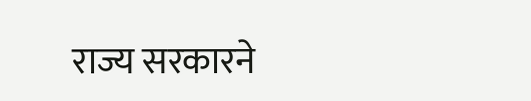राज्य सरकारने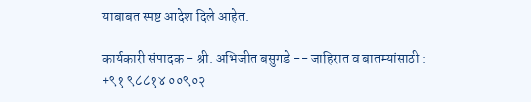याबाबत स्पष्ट आदेश दिले आहेत.

कार्यकारी संपादक - श्री. अभिजीत बसुगडे -- जाहिरात व बातम्यांसाठी : +९१ ९८८१४ ००९०२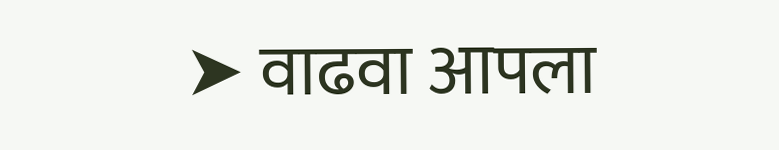➤ वाढवा आपला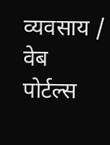व्यवसाय / वेब पोर्टल्स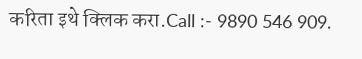करिता इथे क्लिक करा.Call :- 9890 546 909.